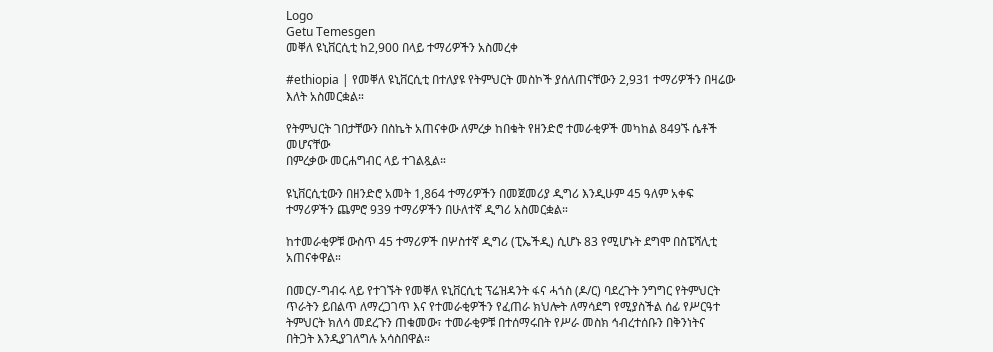Logo
Getu Temesgen
መቐለ ዩኒቨርሲቲ ከ2,900 በላይ ተማሪዎችን አስመረቀ

#ethiopia | የመቐለ ዩኒቨርሲቲ በተለያዩ የትምህርት መስኮች ያሰለጠናቸውን 2,931 ተማሪዎችን በዛሬው እለት አስመርቋል።

የትምህርት ገበታቸውን በስኬት አጠናቀው ለምረቃ ከበቁት የዘንድሮ ተመራቂዎች መካከል 849ኙ ሴቶች መሆናቸው
በምረቃው መርሐግብር ላይ ተገልጿል።

ዩኒቨርሲቲውን በዘንድሮ አመት 1,864 ተማሪዎችን በመጀመሪያ ዲግሪ እንዲሁም 45 ዓለም አቀፍ ተማሪዎችን ጨምሮ 939 ተማሪዎችን በሁለተኛ ዲግሪ አስመርቋል።

ከተመራቂዎቹ ውስጥ 45 ተማሪዎች በሦስተኛ ዲግሪ (ፒኤችዲ) ሲሆኑ 83 የሚሆኑት ደግሞ በስፔሻሊቲ አጠናቀዋል።

በመርሃ-ግብሩ ላይ የተገኙት የመቐለ ዩኒቨርሲቲ ፕሬዝዳንት ፋና ሓጎስ (ዶ/ር) ባደረጉት ንግግር የትምህርት ጥራትን ይበልጥ ለማረጋገጥ እና የተመራቂዎችን የፈጠራ ክህሎት ለማሳደግ የሚያስችል ሰፊ የሥርዓተ ትምህርት ክለሳ መደረጉን ጠቁመው፣ ተመራቂዎቹ በተሰማሩበት የሥራ መስክ ኅብረተሰቡን በቅንነትና በትጋት እንዲያገለግሉ አሳስበዋል።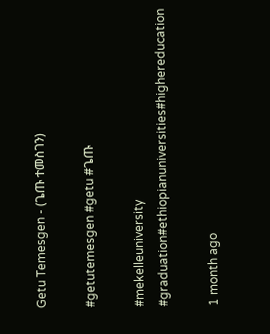Getu Temesgen - (ጌጡ ተመስገን)

#getutemesgen #getu #ጌጡ

#mekelleuniversity #graduation#ethiopianuniversities#highereducation

1 month ago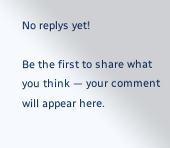No replys yet!

Be the first to share what you think — your comment will appear here.